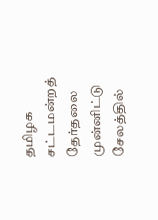தமிழக சட்டமன்றத் தேர்தலை முன்னிட்டு சேலத்தில்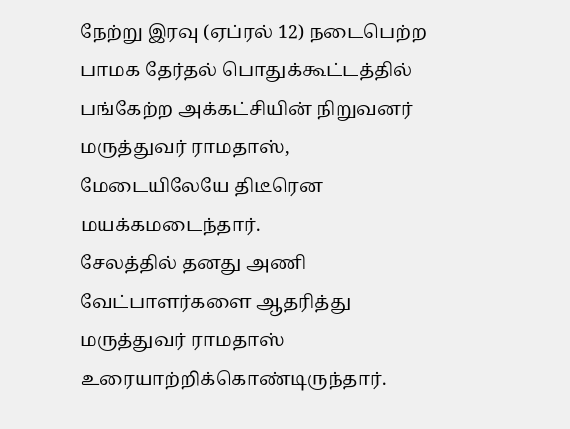நேற்று இரவு (ஏப்ரல் 12) நடைபெற்ற பாமக தேர்தல் பொதுக்கூட்டத்தில் பங்கேற்ற அக்கட்சியின் நிறுவனர் மருத்துவர் ராமதாஸ், மேடையிலேயே திடீரென மயக்கமடைந்தார்.
சேலத்தில் தனது அணி வேட்பாளர்களை ஆதரித்து மருத்துவர் ராமதாஸ் உரையாற்றிக்கொண்டிருந்தார்.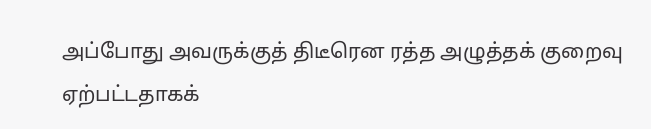அப்போது அவருக்குத் திடீரென ரத்த அழுத்தக் குறைவு ஏற்பட்டதாகக்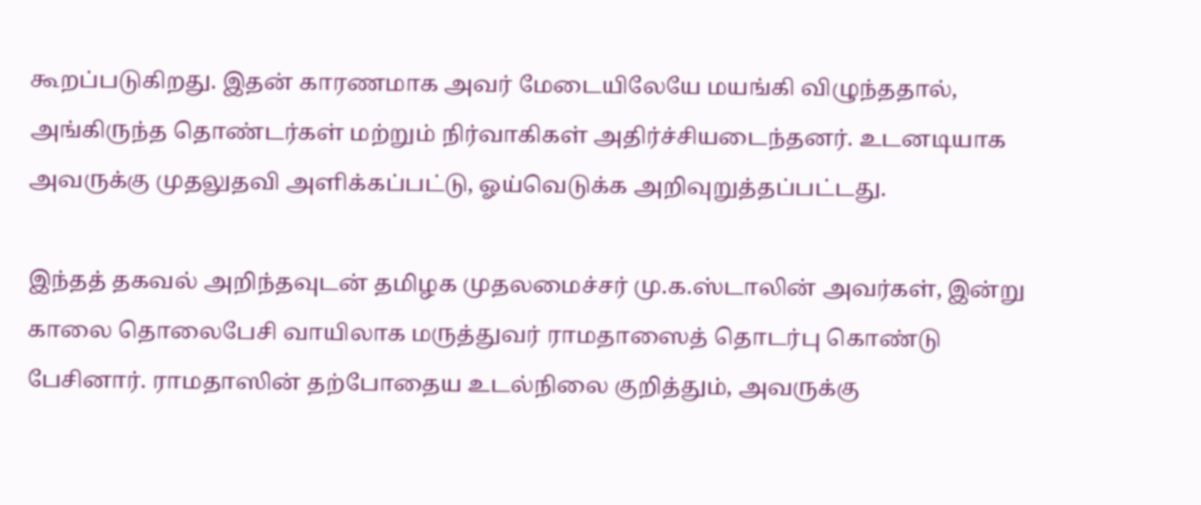கூறப்படுகிறது. இதன் காரணமாக அவர் மேடையிலேயே மயங்கி விழுந்ததால், அங்கிருந்த தொண்டர்கள் மற்றும் நிர்வாகிகள் அதிர்ச்சியடைந்தனர். உடனடியாக அவருக்கு முதலுதவி அளிக்கப்பட்டு, ஓய்வெடுக்க அறிவுறுத்தப்பட்டது.

இந்தத் தகவல் அறிந்தவுடன் தமிழக முதலமைச்சர் மு.க.ஸ்டாலின் அவர்கள், இன்று காலை தொலைபேசி வாயிலாக மருத்துவர் ராமதாஸைத் தொடர்பு கொண்டு பேசினார். ராமதாஸின் தற்போதைய உடல்நிலை குறித்தும், அவருக்கு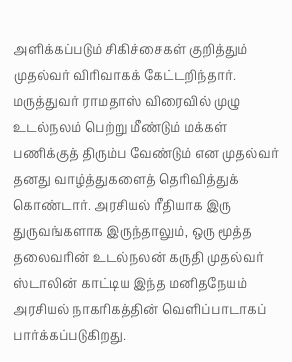அளிக்கப்படும் சிகிச்சைகள் குறித்தும் முதல்வர் விரிவாகக் கேட்டறிந்தார்.
மருத்துவர் ராமதாஸ் விரைவில் முழு உடல்நலம் பெற்று மீண்டும் மக்கள் பணிக்குத் திரும்ப வேண்டும் என முதல்வர் தனது வாழ்த்துகளைத் தெரிவித்துக் கொண்டார். அரசியல் ரீதியாக இரு துருவங்களாக இருந்தாலும், ஒரு மூத்த தலைவரின் உடல்நலன் கருதி முதல்வர் ஸ்டாலின் காட்டிய இந்த மனிதநேயம் அரசியல் நாகரிகத்தின் வெளிப்பாடாகப் பார்க்கப்படுகிறது.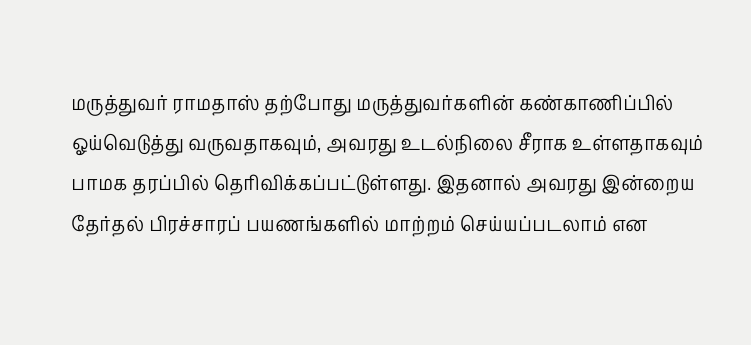மருத்துவர் ராமதாஸ் தற்போது மருத்துவர்களின் கண்காணிப்பில் ஓய்வெடுத்து வருவதாகவும், அவரது உடல்நிலை சீராக உள்ளதாகவும் பாமக தரப்பில் தெரிவிக்கப்பட்டுள்ளது. இதனால் அவரது இன்றைய தேர்தல் பிரச்சாரப் பயணங்களில் மாற்றம் செய்யப்படலாம் என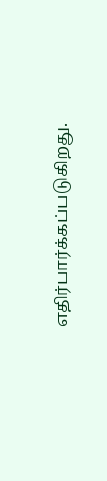எதிர்பார்க்கப்படுகிறது.